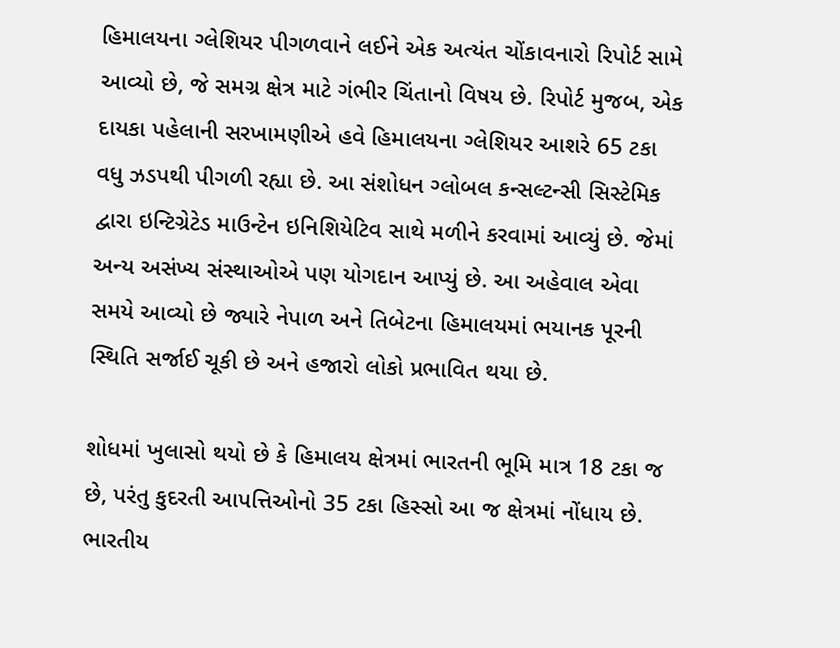હિમાલયના ગ્લેશિયર પીગળવાને લઈને એક અત્યંત ચોંકાવનારો રિપોર્ટ સામે આવ્યો છે, જે સમગ્ર ક્ષેત્ર માટે ગંભીર ચિંતાનો વિષય છે. રિપોર્ટ મુજબ, એક દાયકા પહેલાની સરખામણીએ હવે હિમાલયના ગ્લેશિયર આશરે 65 ટકા વધુ ઝડપથી પીગળી રહ્યા છે. આ સંશોધન ગ્લોબલ કન્સલ્ટન્સી સિસ્ટેમિક દ્વારા ઇન્ટિગ્રેટેડ માઉન્ટેન ઇનિશિયેટિવ સાથે મળીને કરવામાં આવ્યું છે. જેમાં અન્ય અસંખ્ય સંસ્થાઓએ પણ યોગદાન આપ્યું છે. આ અહેવાલ એવા સમયે આવ્યો છે જ્યારે નેપાળ અને તિબેટના હિમાલયમાં ભયાનક પૂરની સ્થિતિ સર્જાઈ ચૂકી છે અને હજારો લોકો પ્રભાવિત થયા છે.

શોધમાં ખુલાસો થયો છે કે હિમાલય ક્ષેત્રમાં ભારતની ભૂમિ માત્ર 18 ટકા જ છે, પરંતુ કુદરતી આપત્તિઓનો 35 ટકા હિસ્સો આ જ ક્ષેત્રમાં નોંધાય છે. ભારતીય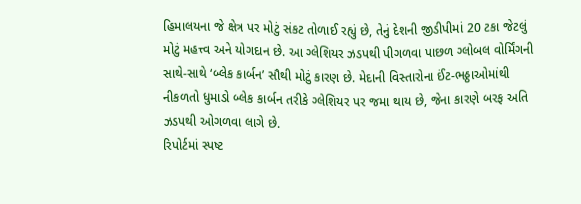હિમાલયના જે ક્ષેત્ર પર મોટું સંકટ તોળાઈ રહ્યું છે, તેનું દેશની જીડીપીમાં 20 ટકા જેટલું મોટું મહત્ત્વ અને યોગદાન છે. આ ગ્લેશિયર ઝડપથી પીગળવા પાછળ ગ્લોબલ વોર્મિંગની સાથે-સાથે ‘બ્લેક કાર્બન’ સૌથી મોટું કારણ છે. મેદાની વિસ્તારોના ઈંટ-ભઠ્ઠાઓમાંથી નીકળતો ધુમાડો બ્લેક કાર્બન તરીકે ગ્લેશિયર પર જમા થાય છે, જેના કારણે બરફ અતિ ઝડપથી ઓગળવા લાગે છે.
રિપોર્ટમાં સ્પષ્ટ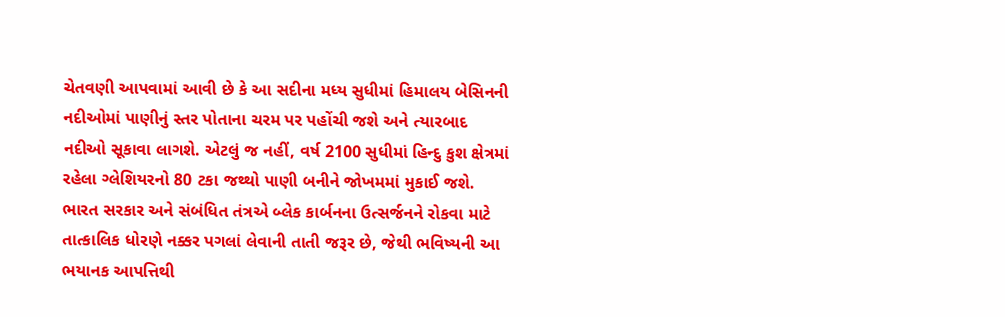ચેતવણી આપવામાં આવી છે કે આ સદીના મધ્ય સુધીમાં હિમાલય બેસિનની નદીઓમાં પાણીનું સ્તર પોતાના ચરમ પર પહોંચી જશે અને ત્યારબાદ નદીઓ સૂકાવા લાગશે. એટલું જ નહીં, વર્ષ 2100 સુધીમાં હિન્દુ કુશ ક્ષેત્રમાં રહેલા ગ્લેશિયરનો 80 ટકા જથ્થો પાણી બનીને જોખમમાં મુકાઈ જશે. ભારત સરકાર અને સંબંધિત તંત્રએ બ્લેક કાર્બનના ઉત્સર્જનને રોકવા માટે તાત્કાલિક ધોરણે નક્કર પગલાં લેવાની તાતી જરૂર છે, જેથી ભવિષ્યની આ ભયાનક આપત્તિથી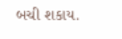બચી શકાય.